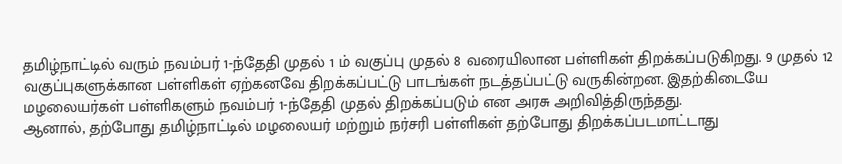தமிழ்நாட்டில் வரும் நவம்பர் 1-ந்தேதி முதல் 1 ம் வகுப்பு முதல் 8 வரையிலான பள்ளிகள் திறக்கப்படுகிறது. 9 முதல் 12 வகுப்புகளுக்கான பள்ளிகள் ஏற்கனவே திறக்கப்பட்டு பாடங்கள் நடத்தப்பட்டு வருகின்றன. இதற்கிடையே மழலையர்கள் பள்ளிகளும் நவம்பர் 1-ந்தேதி முதல் திறக்கப்படும் என அரசு அறிவித்திருந்தது.
ஆனால், தற்போது தமிழ்நாட்டில் மழலையர் மற்றும் நர்சரி பள்ளிகள் தற்போது திறக்கப்படமாட்டாது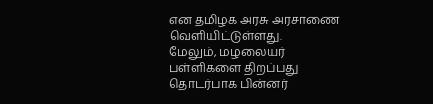என தமிழக அரசு அரசாணை வெளியிட்டுள்ளது.
மேலும், மழலையர் பள்ளிகளை திறப்பது தொடர்பாக பின்னர்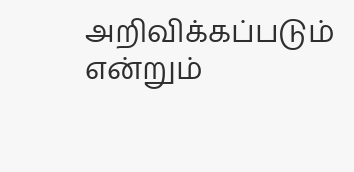அறிவிக்கப்படும் என்றும்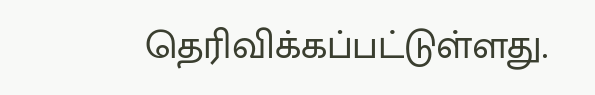தெரிவிக்கப்பட்டுள்ளது.